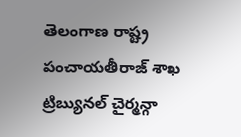తెలంగాణ రాష్ట్ర పంచాయతీరాజ్ శాఖ ట్రిబ్యునల్ చైర్మన్గా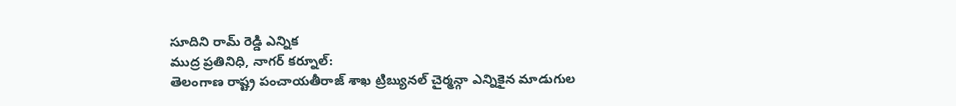సూదిని రామ్ రెడ్డి ఎన్నిక
ముద్ర ప్రతినిధి, నాగర్ కర్నూల్:
తెలంగాణ రాష్ట్ర పంచాయతీరాజ్ శాఖ ట్రిబ్యునల్ చైర్మన్గా ఎన్నికైన మాడుగుల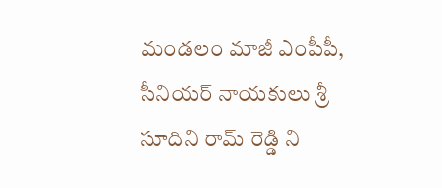మండలం మాజీ ఎంపీపీ, సీనియర్ నాయకులు శ్రీ సూదిని రామ్ రెడ్డి ని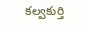కల్వకుర్తి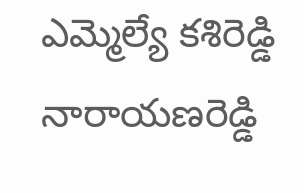ఎమ్మెల్యే కశిరెడ్డి నారాయణరెడ్డి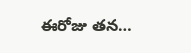ఈరోజు తన…